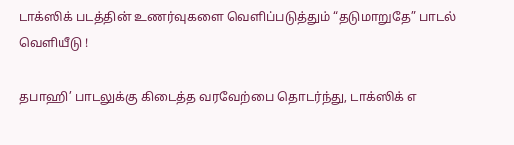டாக்ஸிக் படத்தின் உணர்வுகளை வெளிப்படுத்தும் “தடுமாறுதே” பாடல் வெளியீடு !

தபாஹி’ பாடலுக்கு கிடைத்த வரவேற்பை தொடர்ந்து, டாக்ஸிக் எ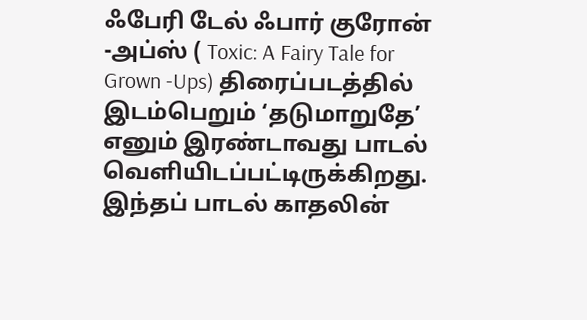ஃபேரி டேல் ஃபார் குரோன் -அப்ஸ் ( Toxic: A Fairy Tale for Grown -Ups) திரைப்படத்தில் இடம்பெறும் ‘தடுமாறுதே’ எனும் இரண்டாவது பாடல் வெளியிடப்பட்டிருக்கிறது.
இந்தப் பாடல் காதலின்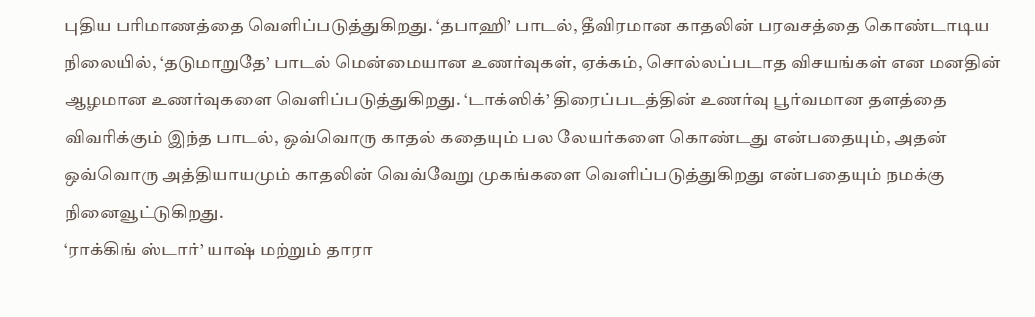புதிய பரிமாணத்தை வெளிப்படுத்துகிறது. ‘தபாஹி’ பாடல், தீவிரமான காதலின் பரவசத்தை கொண்டாடிய நிலையில், ‘தடுமாறுதே’ பாடல் மென்மையான உணர்வுகள், ஏக்கம், சொல்லப்படாத விசயங்கள் என மனதின் ஆழமான உணர்வுகளை வெளிப்படுத்துகிறது. ‘டாக்ஸிக்’ திரைப்படத்தின் உணர்வு பூர்வமான தளத்தை விவரிக்கும் இந்த பாடல், ஒவ்வொரு காதல் கதையும் பல லேயர்களை கொண்டது என்பதையும், அதன் ஒவ்வொரு அத்தியாயமும் காதலின் வெவ்வேறு முகங்களை வெளிப்படுத்துகிறது என்பதையும் நமக்கு நினைவூட்டுகிறது.
‘ராக்கிங் ஸ்டார்’ யாஷ் மற்றும் தாரா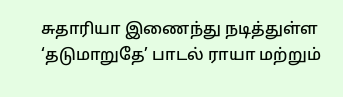சுதாரியா இணைந்து நடித்துள்ள ‘தடுமாறுதே’ பாடல் ராயா மற்றும்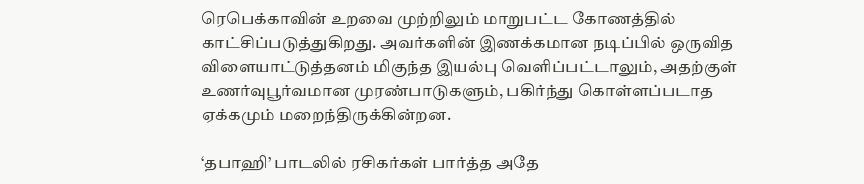ரெபெக்காவின் உறவை முற்றிலும் மாறுபட்ட கோணத்தில் காட்சிப்படுத்துகிறது. அவர்களின் இணக்கமான நடிப்பில் ஒருவித விளையாட்டுத்தனம் மிகுந்த இயல்பு வெளிப்பட்டாலும், அதற்குள் உணர்வுபூர்வமான முரண்பாடுகளும், பகிர்ந்து கொள்ளப்படாத ஏக்கமும் மறைந்திருக்கின்றன.

‘தபாஹி’ பாடலில் ரசிகர்கள் பார்த்த அதே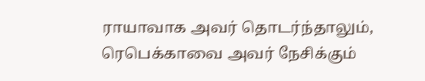ராயாவாக அவர் தொடர்ந்தாலும், ரெபெக்காவை அவர் நேசிக்கும்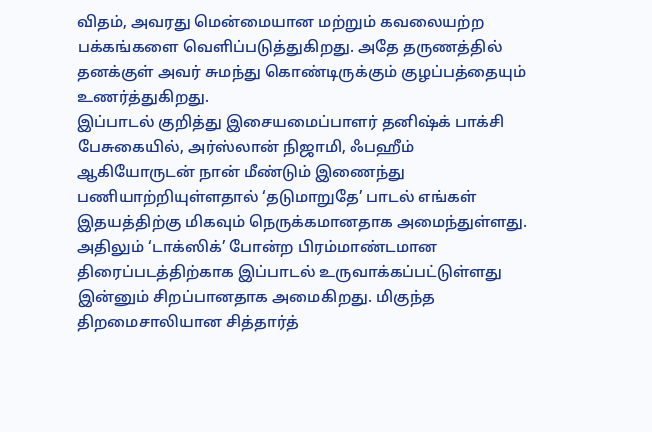விதம், அவரது மென்மையான மற்றும் கவலையற்ற பக்கங்களை வெளிப்படுத்துகிறது. அதே தருணத்தில் தனக்குள் அவர் சுமந்து கொண்டிருக்கும் குழப்பத்தையும் உணர்த்துகிறது.
இப்பாடல் குறித்து இசையமைப்பாளர் தனிஷ்க் பாக்சி பேசுகையில், அர்ஸ்லான் நிஜாமி, ஃபஹீம் ஆகியோருடன் நான் மீண்டும் இணைந்து பணியாற்றியுள்ளதால் ‘தடுமாறுதே’ பாடல் எங்கள் இதயத்திற்கு மிகவும் நெருக்கமானதாக அமைந்துள்ளது. அதிலும் ‘டாக்ஸிக்’ போன்ற பிரம்மாண்டமான திரைப்படத்திற்காக இப்பாடல் உருவாக்கப்பட்டுள்ளது இன்னும் சிறப்பானதாக அமைகிறது. மிகுந்த திறமைசாலியான சித்தார்த்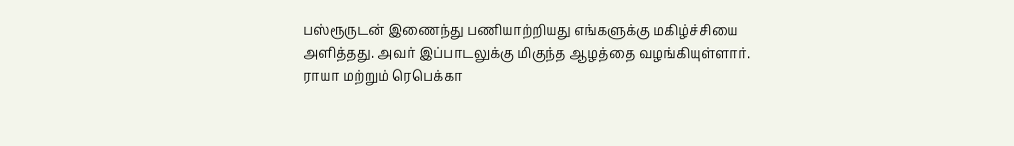பஸ்ரூருடன் இணைந்து பணியாற்றியது எங்களுக்கு மகிழ்ச்சியை அளித்தது. அவர் இப்பாடலுக்கு மிகுந்த ஆழத்தை வழங்கியுள்ளார். ராயா மற்றும் ரெபெக்கா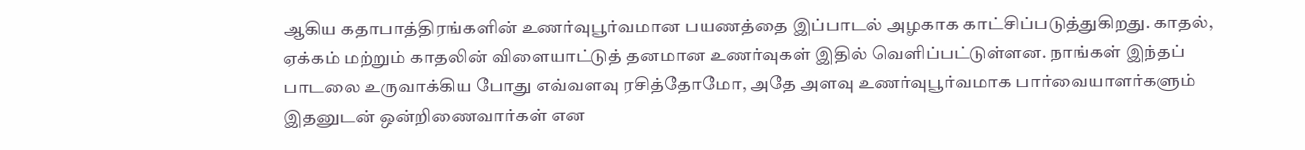ஆகிய கதாபாத்திரங்களின் உணர்வுபூர்வமான பயணத்தை இப்பாடல் அழகாக காட்சிப்படுத்துகிறது. காதல், ஏக்கம் மற்றும் காதலின் விளையாட்டுத் தனமான உணர்வுகள் இதில் வெளிப்பட்டுள்ளன. நாங்கள் இந்தப் பாடலை உருவாக்கிய போது எவ்வளவு ரசித்தோமோ, அதே அளவு உணர்வுபூர்வமாக பார்வையாளர்களும் இதனுடன் ஒன்றிணைவார்கள் என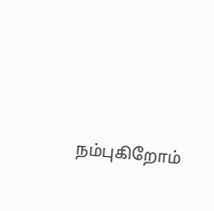நம்புகிறோம்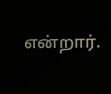என்றார்.